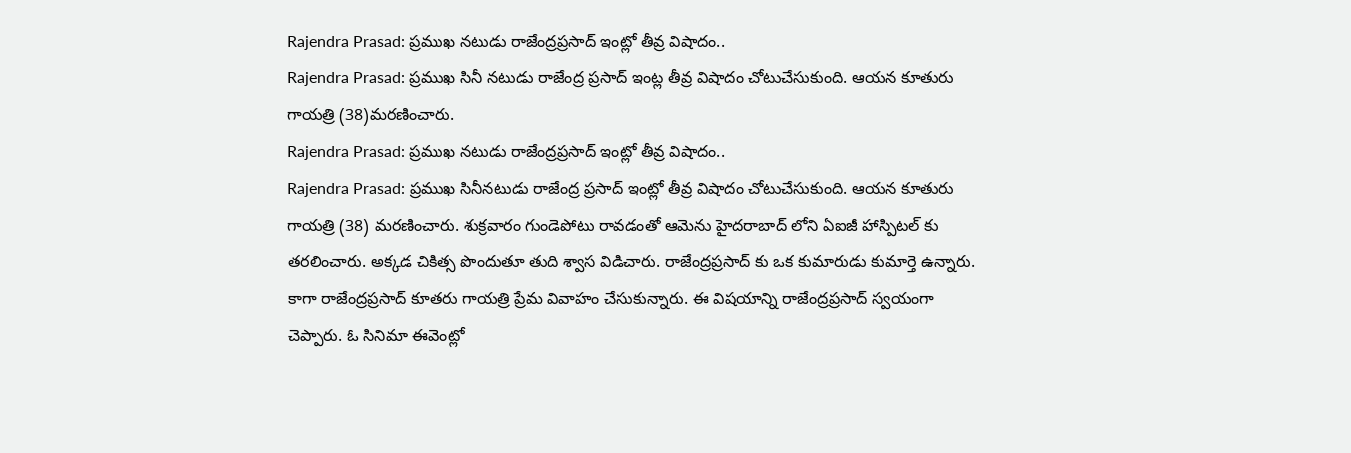Rajendra Prasad: ప్రముఖ నటుడు రాజేంద్రప్రసాద్ ఇంట్లో తీవ్ర విషాదం..
Rajendra Prasad: ప్రముఖ సినీ నటుడు రాజేంద్ర ప్రసాద్ ఇంట్ల తీవ్ర విషాదం చోటుచేసుకుంది. ఆయన కూతురు గాయత్రి (38)మరణించారు.
Rajendra Prasad: ప్రముఖ నటుడు రాజేంద్రప్రసాద్ ఇంట్లో తీవ్ర విషాదం..
Rajendra Prasad: ప్రముఖ సినీనటుడు రాజేంద్ర ప్రసాద్ ఇంట్లో తీవ్ర విషాదం చోటుచేసుకుంది. ఆయన కూతురు గాయత్రి (38) మరణించారు. శుక్రవారం గుండెపోటు రావడంతో ఆమెను హైదరాబాద్ లోని ఏఐజీ హాస్పిటల్ కు తరలించారు. అక్కడ చికిత్స పొందుతూ తుది శ్వాస విడిచారు. రాజేంద్రప్రసాద్ కు ఒక కుమారుడు కుమార్తె ఉన్నారు.
కాగా రాజేంద్రప్రసాద్ కూతరు గాయత్రి ప్రేమ వివాహం చేసుకున్నారు. ఈ విషయాన్ని రాజేంద్రప్రసాద్ స్వయంగా చెప్పారు. ఓ సినిమా ఈవెంట్లో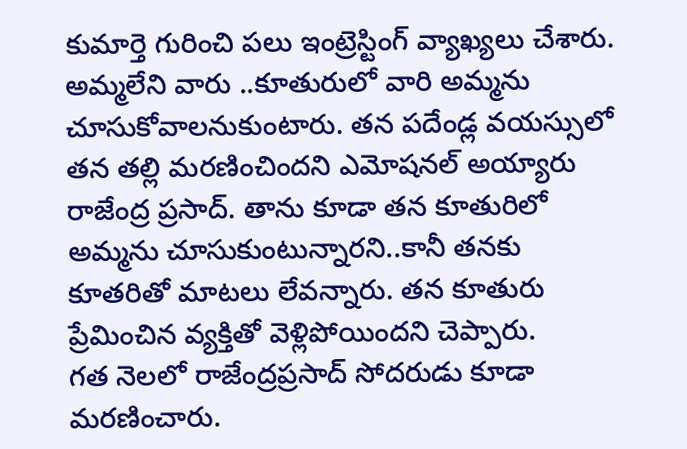కుమార్తె గురించి పలు ఇంట్రెస్టింగ్ వ్యాఖ్యలు చేశారు. అమ్మలేని వారు ..కూతురులో వారి అమ్మను చూసుకోవాలనుకుంటారు. తన పదేండ్ల వయస్సులో తన తల్లి మరణించిందని ఎమోషనల్ అయ్యారు రాజేంద్ర ప్రసాద్. తాను కూడా తన కూతురిలో అమ్మను చూసుకుంటున్నారని..కానీ తనకు కూతరితో మాటలు లేవన్నారు. తన కూతురు ప్రేమించిన వ్యక్తితో వెళ్లిపోయిందని చెప్పారు.
గత నెలలో రాజేంద్రప్రసాద్ సోదరుడు కూడా మరణించారు.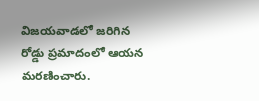విజయవాడలో జరిగిన రోడ్డు ప్రమాదంలో ఆయన మరణించారు.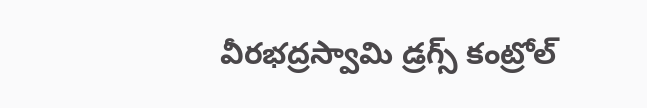వీరభద్రస్వామి డ్రగ్స్ కంట్రోల్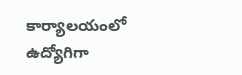కార్యాలయంలో ఉద్యోగిగా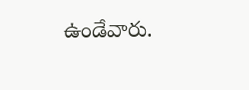ఉండేవారు.